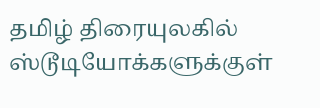தமிழ் திரையுலகில் ஸ்டூடியோக்களுக்குள்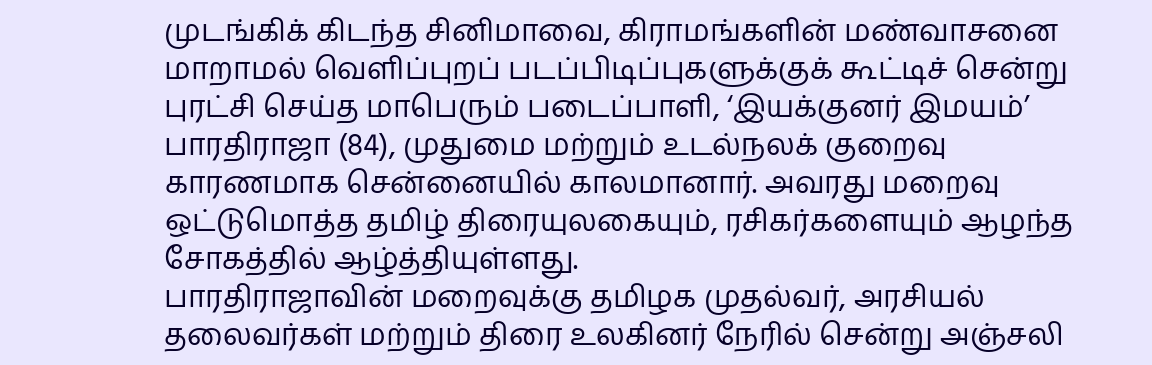முடங்கிக் கிடந்த சினிமாவை, கிராமங்களின் மண்வாசனை மாறாமல் வெளிப்புறப் படப்பிடிப்புகளுக்குக் கூட்டிச் சென்று புரட்சி செய்த மாபெரும் படைப்பாளி, ‘இயக்குனர் இமயம்’ பாரதிராஜா (84), முதுமை மற்றும் உடல்நலக் குறைவு காரணமாக சென்னையில் காலமானார். அவரது மறைவு ஒட்டுமொத்த தமிழ் திரையுலகையும், ரசிகர்களையும் ஆழந்த சோகத்தில் ஆழ்த்தியுள்ளது.
பாரதிராஜாவின் மறைவுக்கு தமிழக முதல்வர், அரசியல் தலைவர்கள் மற்றும் திரை உலகினர் நேரில் சென்று அஞ்சலி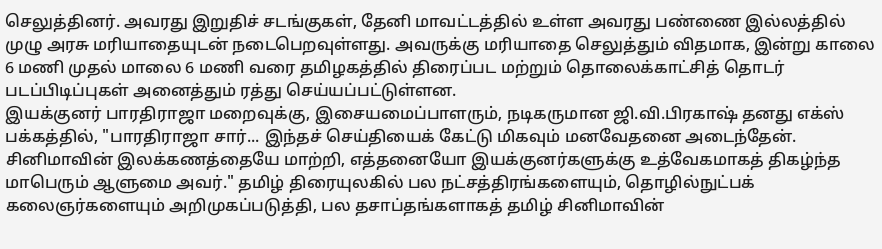செலுத்தினர். அவரது இறுதிச் சடங்குகள், தேனி மாவட்டத்தில் உள்ள அவரது பண்ணை இல்லத்தில் முழு அரசு மரியாதையுடன் நடைபெறவுள்ளது. அவருக்கு மரியாதை செலுத்தும் விதமாக, இன்று காலை 6 மணி முதல் மாலை 6 மணி வரை தமிழகத்தில் திரைப்பட மற்றும் தொலைக்காட்சித் தொடர் படப்பிடிப்புகள் அனைத்தும் ரத்து செய்யப்பட்டுள்ளன.
இயக்குனர் பாரதிராஜா மறைவுக்கு, இசையமைப்பாளரும், நடிகருமான ஜி.வி.பிரகாஷ் தனது எக்ஸ் பக்கத்தில், "பாரதிராஜா சார்... இந்தச் செய்தியைக் கேட்டு மிகவும் மனவேதனை அடைந்தேன். சினிமாவின் இலக்கணத்தையே மாற்றி, எத்தனையோ இயக்குனர்களுக்கு உத்வேகமாகத் திகழ்ந்த மாபெரும் ஆளுமை அவர்." தமிழ் திரையுலகில் பல நட்சத்திரங்களையும், தொழில்நுட்பக் கலைஞர்களையும் அறிமுகப்படுத்தி, பல தசாப்தங்களாகத் தமிழ் சினிமாவின்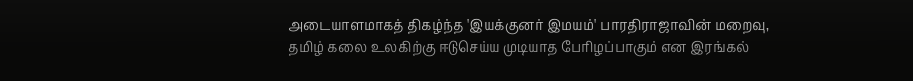அடையாளமாகத் திகழ்ந்த 'இயக்குனர் இமயம்' பாரதிராஜாவின் மறைவு, தமிழ் கலை உலகிற்கு ஈடுசெய்ய முடியாத பேரிழப்பாகும் என இரங்கல்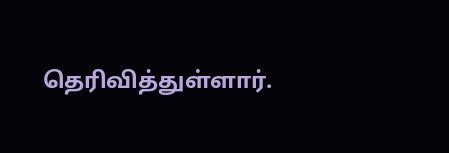தெரிவித்துள்ளார்.